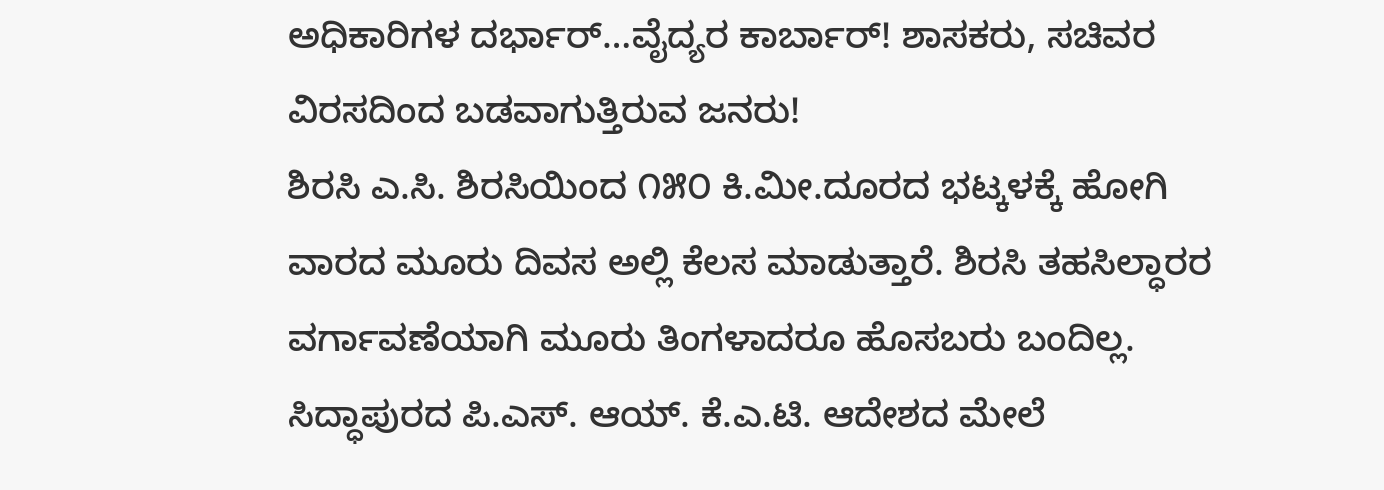ಅಧಿಕಾರಿಗಳ ದರ್ಭಾರ್…ವೈದ್ಯರ ಕಾರ್ಬಾರ್! ಶಾಸಕರು, ಸಚಿವರ ವಿರಸದಿಂದ ಬಡವಾಗುತ್ತಿರುವ ಜನರು!
ಶಿರಸಿ ಎ.ಸಿ. ಶಿರಸಿಯಿಂದ ೧೫೦ ಕಿ.ಮೀ.ದೂರದ ಭಟ್ಕಳಕ್ಕೆ ಹೋಗಿ ವಾರದ ಮೂರು ದಿವಸ ಅಲ್ಲಿ ಕೆಲಸ ಮಾಡುತ್ತಾರೆ. ಶಿರಸಿ ತಹಸಿಲ್ಧಾರರ ವರ್ಗಾವಣೆಯಾಗಿ ಮೂರು ತಿಂಗಳಾದರೂ ಹೊಸಬರು ಬಂದಿಲ್ಲ. ಸಿದ್ಧಾಪುರದ ಪಿ.ಎಸ್. ಆಯ್. ಕೆ.ಎ.ಟಿ. ಆದೇಶದ ಮೇಲೆ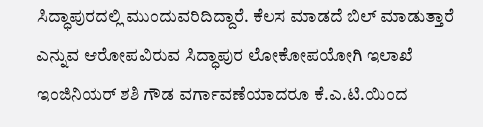ಸಿದ್ಧಾಪುರದಲ್ಲಿ ಮುಂದುವರಿದಿದ್ದಾರೆ. ಕೆಲಸ ಮಾಡದೆ ಬಿಲ್ ಮಾಡುತ್ತಾರೆ ಎನ್ನುವ ಆರೋಪವಿರುವ ಸಿದ್ಧಾಪುರ ಲೋಕೋಪಯೋಗಿ ಇಲಾಖೆ ಇಂಜಿನಿಯರ್ ಶಶಿ ಗೌಡ ವರ್ಗಾವಣೆಯಾದರೂ ಕೆ.ಎ.ಟಿ.ಯಿಂದ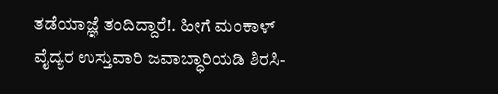ತಡೆಯಾಜ್ಞೆ ತಂದಿದ್ದಾರೆ!. ಹೀಗೆ ಮಂಕಾಳ್ ವೈದ್ಯರ ಉಸ್ತುವಾರಿ ಜವಾಬ್ಧಾರಿಯಡಿ ಶಿರಸಿ-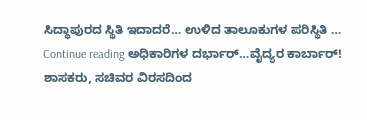ಸಿದ್ಧಾಪುರದ ಸ್ಥಿತಿ ಇದಾದರೆ… ಉಳಿದ ತಾಲೂಕುಗಳ ಪರಿಸ್ಥಿತಿ … Continue reading ಅಧಿಕಾರಿಗಳ ದರ್ಭಾರ್…ವೈದ್ಯರ ಕಾರ್ಬಾರ್! ಶಾಸಕರು, ಸಚಿವರ ವಿರಸದಿಂದ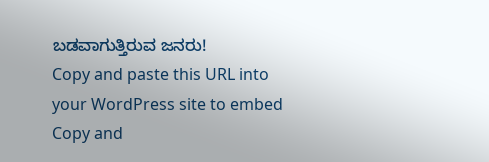ಬಡವಾಗುತ್ತಿರುವ ಜನರು!
Copy and paste this URL into your WordPress site to embed
Copy and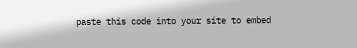paste this code into your site to embed